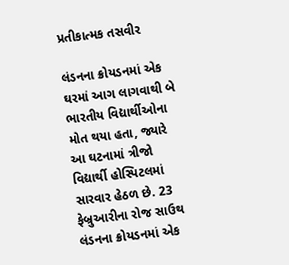પ્રતીકાત્મક તસવીર

લંડનના ક્રોયડનમાં એક ઘરમાં આગ લાગવાથી બે ભારતીય વિદ્યાર્થીઓના મોત થયા હતા, જ્યારે આ ઘટનામાં ત્રીજો વિદ્યાર્થી હોસ્પિટલમાં સારવાર હેઠળ છે. 23 ફેબ્રુઆરીના રોજ સાઉથ લંડનના ક્રોયડનમાં એક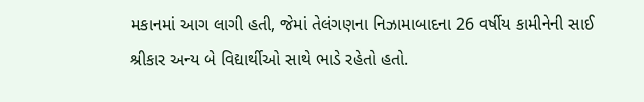મકાનમાં આગ લાગી હતી, જેમાં તેલંગણના નિઝામાબાદના 26 વર્ષીય કામીનેની સાઈ શ્રીકાર અન્ય બે વિદ્યાર્થીઓ સાથે ભાડે રહેતો હતો.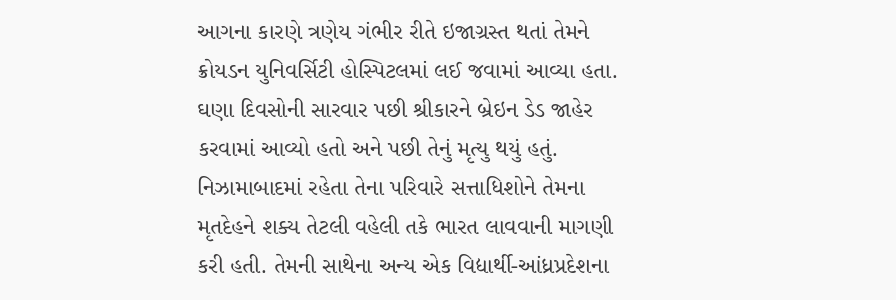આગના કારણે ત્રણેય ગંભીર રીતે ઇજાગ્રસ્ત થતાં તેમને ક્રોયડન યુનિવર્સિટી હોસ્પિટલમાં લઈ જવામાં આવ્યા હતા. ઘણા દિવસોની સારવાર પછી શ્રીકારને બ્રેઇન ડેડ જાહેર કરવામાં આવ્યો હતો અને પછી તેનું મૃત્યુ થયું હતું. નિઝામાબાદમાં રહેતા તેના પરિવારે સત્તાધિશોને તેમના મૃતદેહને શક્ય તેટલી વહેલી તકે ભારત લાવવાની માગણી કરી હતી. તેમની સાથેના અન્ય એક વિદ્યાર્થી-આંધ્રપ્રદેશના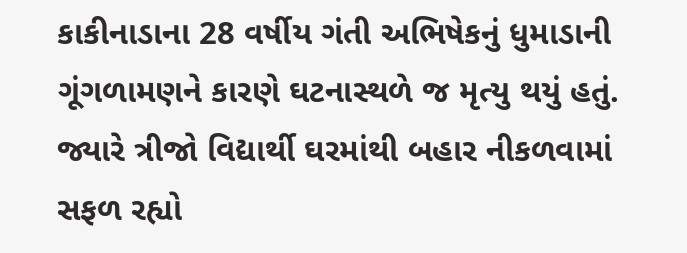કાકીનાડાના 28 વર્ષીય ગંતી અભિષેકનું ધુમાડાની ગૂંગળામણને કારણે ઘટનાસ્થળે જ મૃત્યુ થયું હતું. જ્યારે ત્રીજો વિદ્યાર્થી ઘરમાંથી બહાર નીકળવામાં સફળ રહ્યો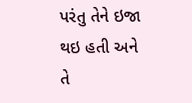પરંતુ તેને ઇજા થઇ હતી અને તે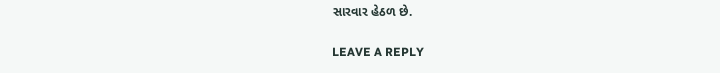સારવાર હેઠળ છે.

LEAVE A REPLY